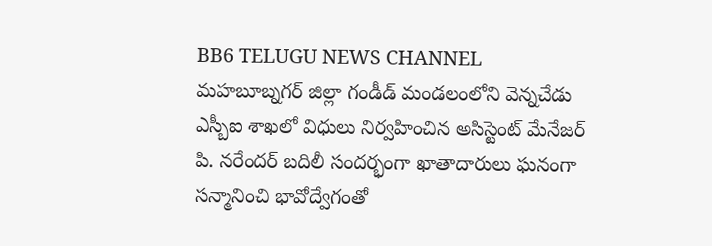BB6 TELUGU NEWS CHANNEL
మహబూబ్నగర్ జిల్లా గండీడ్ మండలంలోని వెన్నచేడు ఎస్బీఐ శాఖలో విధులు నిర్వహించిన అసిస్టెంట్ మేనేజర్ పి. నరేందర్ బదిలీ సందర్భంగా ఖాతాదారులు ఘనంగా సన్మానించి భావోద్వేగంతో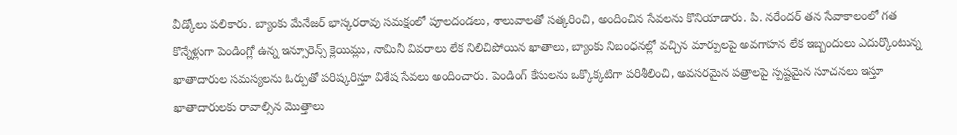వీడ్కోలు పలికారు. బ్యాంకు మేనేజర్ భాస్కరరావు సమక్షంలో పూలదండలు, శాలువాలతో సత్కరించి, అందించిన సేవలను కొనియాడారు. పి. నరేందర్ తన సేవాకాలంలో గత కొన్నేళ్లుగా పెండింగ్లో ఉన్న ఇన్సూరెన్స్ క్లెయిమ్లు, నామినీ వివరాలు లేక నిలిచిపోయిన ఖాతాలు, బ్యాంకు నిబంధనల్లో వచ్చిన మార్పులపై అవగాహన లేక ఇబ్బందులు ఎదుర్కొంటున్న ఖాతాదారుల సమస్యలను ఓర్పుతో పరిష్కరిస్తూ విశేష సేవలు అందించారు. పెండింగ్ కేసులను ఒక్కొక్కటిగా పరిశీలించి, అవసరమైన పత్రాలపై స్పష్టమైన సూచనలు ఇస్తూ ఖాతాదారులకు రావాల్సిన మొత్తాలు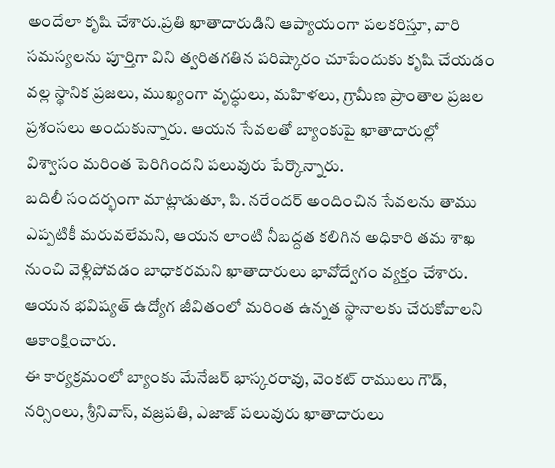అందేలా కృషి చేశారు.ప్రతి ఖాతాదారుడిని ఆప్యాయంగా పలకరిస్తూ, వారి సమస్యలను పూర్తిగా విని త్వరితగతిన పరిష్కారం చూపేందుకు కృషి చేయడం వల్ల స్థానిక ప్రజలు, ముఖ్యంగా వృద్ధులు, మహిళలు, గ్రామీణ ప్రాంతాల ప్రజల ప్రశంసలు అందుకున్నారు. ఆయన సేవలతో బ్యాంకుపై ఖాతాదారుల్లో విశ్వాసం మరింత పెరిగిందని పలువురు పేర్కొన్నారు.
బదిలీ సందర్భంగా మాట్లాడుతూ, పి. నరేందర్ అందించిన సేవలను తాము ఎప్పటికీ మరువలేమని, ఆయన లాంటి నీబద్దత కలిగిన అధికారి తమ శాఖ నుంచి వెళ్లిపోవడం బాధాకరమని ఖాతాదారులు భావోద్వేగం వ్యక్తం చేశారు. ఆయన భవిష్యత్ ఉద్యోగ జీవితంలో మరింత ఉన్నత స్థానాలకు చేరుకోవాలని ఆకాంక్షించారు.
ఈ కార్యక్రమంలో బ్యాంకు మేనేజర్ భాస్కరరావు, వెంకట్ రాములు గౌడ్, నర్సింలు, శ్రీనివాస్, వజ్రపతి, ఎజాజ్ పలువురు ఖాతాదారులు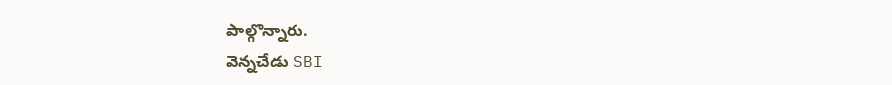పాల్గొన్నారు.
వెన్నచేడు SBI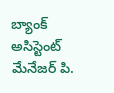బ్యాంక్ అసిస్టెంట్ మేనేజర్ పి.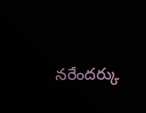నరేందర్కు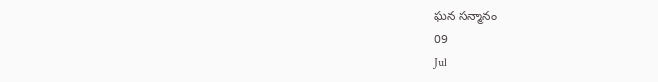ఘన సన్మానం
09
Jul